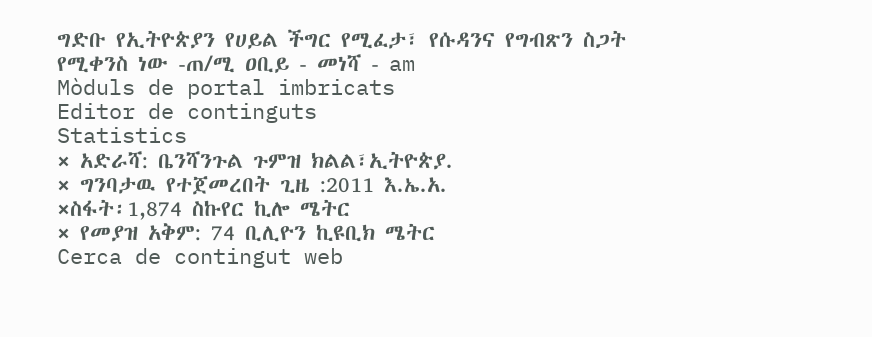ግድቡ የኢትዮጵያን የሀይል ችግር የሚፈታ፣ የሱዳንና የግብጽን ስጋት የሚቀንስ ነው -ጠ/ሚ ዐቢይ - መነሻ - am
Mòduls de portal imbricats
Editor de continguts
Statistics
× አድራሻ: ቤንሻንጉል ጉምዝ ክልል፣ኢትዮጵያ.
× ግንባታዉ የተጀመረበት ጊዜ :2011 እ.ኤ.አ.
×ስፋት፡1,874 ስኩየር ኪሎ ሜትር
× የመያዝ አቅም: 74 ቢሊዮን ኪዩቢክ ሜትር
Cerca de contingut web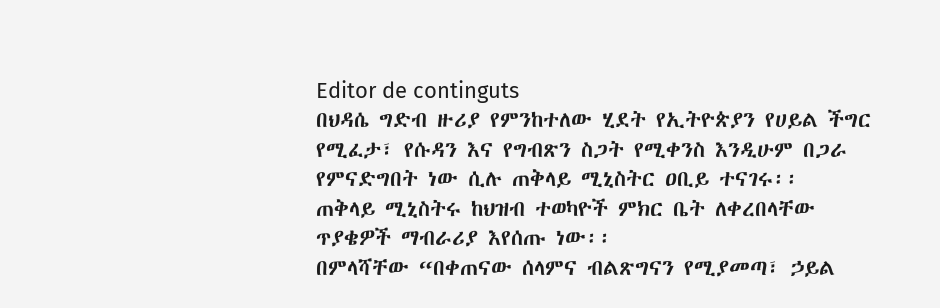Editor de continguts
በህዳሴ ግድብ ዙሪያ የምንከተለው ሂደት የኢትዮጵያን የሀይል ችግር የሚፈታ፣ የሱዳን እና የግብጽን ስጋት የሚቀንስ እንዲሁም በጋራ የምናድግበት ነው ሲሉ ጠቅላይ ሚኒስትር ዐቢይ ተናገሩ፡፡
ጠቅላይ ሚኒስትሩ ከህዝብ ተወካዮች ምክር ቤት ለቀረበላቸው ጥያቄዎች ማብራሪያ እየሰጡ ነው፡፡
በምላሻቸው “በቀጠናው ሰላምና ብልጽግናን የሚያመጣ፣ ኃይል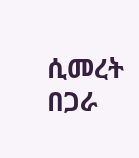ሲመረት በጋራ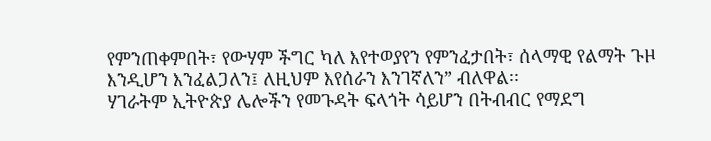የምንጠቀምበት፣ የውሃም ችግር ካለ እየተወያየን የምንፈታበት፣ ሰላማዊ የልማት ጉዞ እንዲሆን እንፈልጋለን፤ ለዚህም እየሰራን እንገኛለን” ብለዋል፡፡
ሃገራትም ኢትዮጵያ ሌሎችን የመጉዳት ፍላጎት ሳይሆን በትብብር የማደግ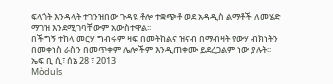ፍላጎት እንዳላት ተገንዝበው ጉዳዩ ቶሎ ተቋጭቶ ወደ አዳዲስ ልማቶች ለመሄድ ማገዝ እንደሚገባቸውም አውስተዋል፡፡
በችግኝ ተከላ መርሃ ግብሩም ዛፍ በመትከልና ዝናብ በማብዛት የውሃ ብክነትን በመቀነስ ራስን በመጥቀም ሌሎችም እንዲጠቀሙ ይደረጋልም ነው ያሉት፡፡
ኤፍ ቢ ሲ፣ ሰኔ 28 ፣ 2013
Mòduls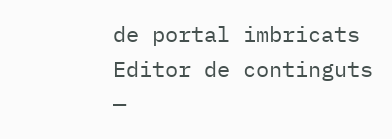de portal imbricats
Editor de continguts
—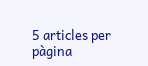5 articles per pàgina